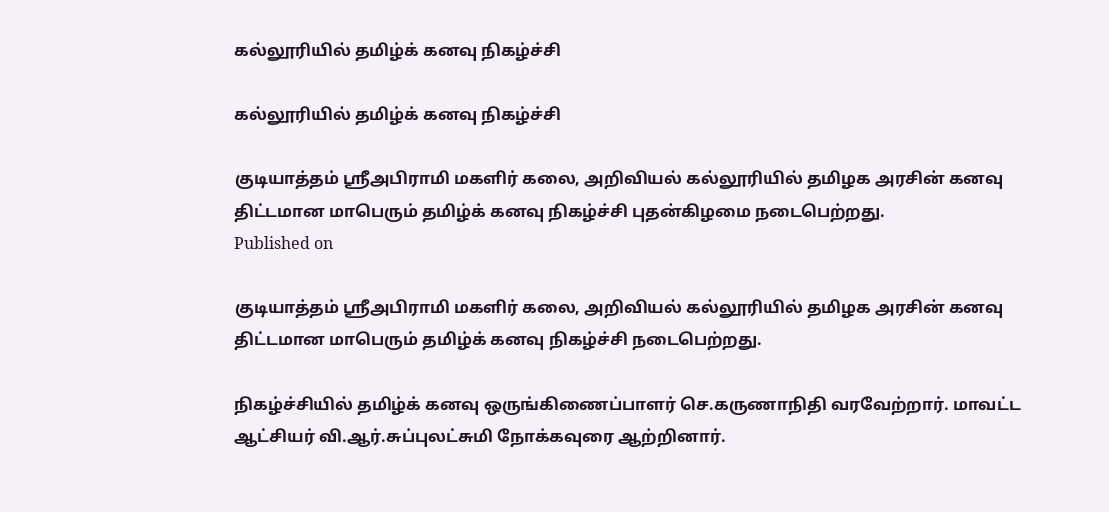கல்லூரியில் தமிழ்க் கனவு நிகழ்ச்சி

கல்லூரியில் தமிழ்க் கனவு நிகழ்ச்சி

குடியாத்தம் ஸ்ரீஅபிராமி மகளிர் கலை, அறிவியல் கல்லூரியில் தமிழக அரசின் கனவு திட்டமான மாபெரும் தமிழ்க் கனவு நிகழ்ச்சி புதன்கிழமை நடைபெற்றது.
Published on

குடியாத்தம் ஸ்ரீஅபிராமி மகளிர் கலை, அறிவியல் கல்லூரியில் தமிழக அரசின் கனவு திட்டமான மாபெரும் தமிழ்க் கனவு நிகழ்ச்சி நடைபெற்றது.

நிகழ்ச்சியில் தமிழ்க் கனவு ஒருங்கிணைப்பாளர் செ.கருணாநிதி வரவேற்றார். மாவட்ட ஆட்சியர் வி.ஆர்.சுப்புலட்சுமி நோக்கவுரை ஆற்றினார்.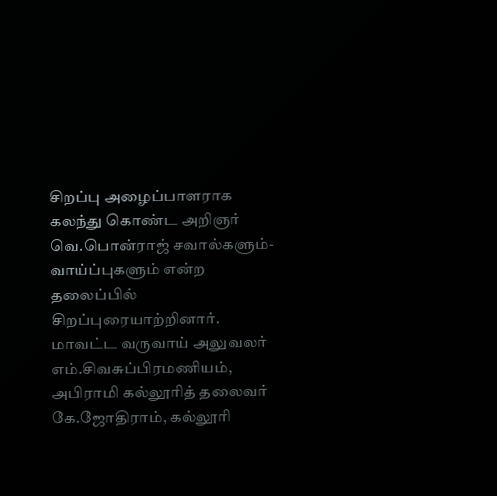சிறப்பு அழைப்பாளராக கலந்து கொண்ட அறிஞர் வெ.பொன்ராஜ் சவால்களும்- வாய்ப்புகளும் என்ற தலைப்பில் சிறப்புரையாற்றினார். மாவட்ட வருவாய் அலுவலர் எம்.சிவசுப்பிரமணியம், அபிராமி கல்லூரித் தலைவர் கே.ஜோதிராம், கல்லூரி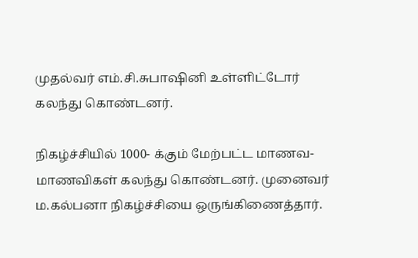முதல்வர் எம்.சி.சுபாஷினி உள்ளிட்டோர் கலந்து கொண்டனர்.

நிகழ்ச்சியில் 1000- க்கும் மேற்பட்ட மாணவ- மாணவிகள் கலந்து கொண்டனர். முனைவர் ம.கல்பனா நிகழ்ச்சியை ஒருங்கிணைத்தார்.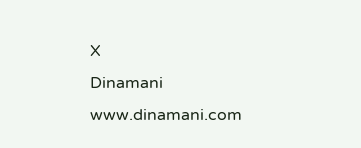X
Dinamani
www.dinamani.com